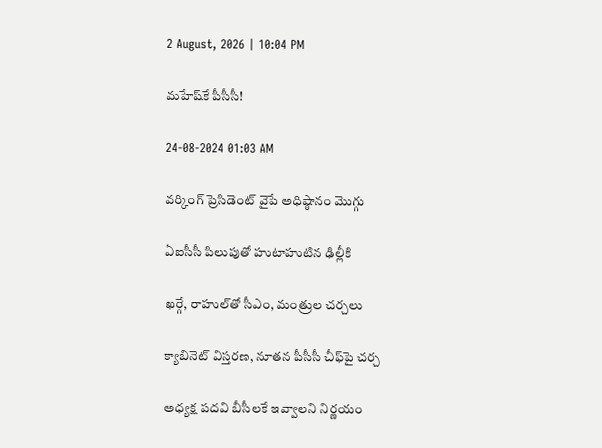2 August, 2026 | 10:04 PM

మహేష్‌కే పీసీసీ!

24-08-2024 01:03 AM

వర్కింగ్ ప్రెసిడెంట్ వైపే అధిష్ఠానం మొగ్గు

ఏఐసీసీ పిలుపుతో హుటాహుటిన ఢిల్లీకి

ఖర్గే, రాహుల్‌తో సీఎం, మంత్రుల చర్చలు

క్యాబినెట్ విస్తరణ, నూతన పీసీసీ చీఫ్‌పై చర్చ

అధ్యక్ష పదవి బీసీలకే ఇవ్వాలని నిర్ణయం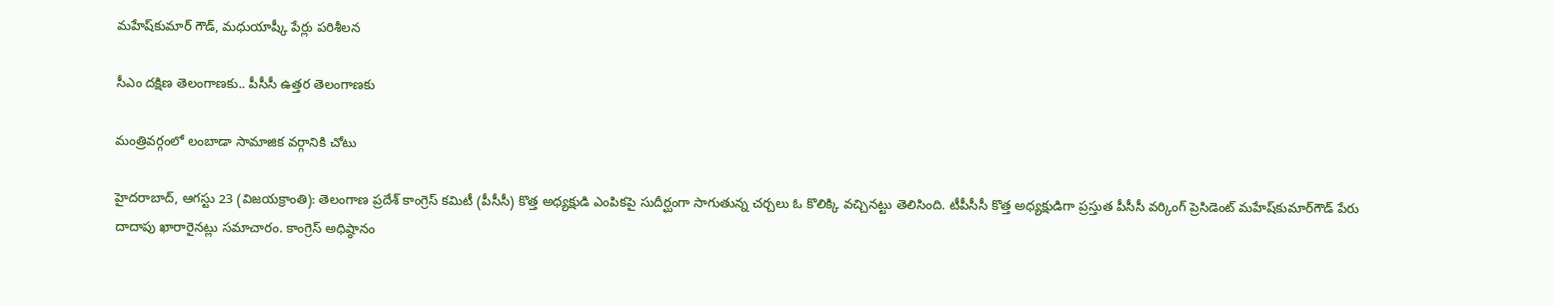మహేష్‌కుమార్ గౌడ్, మధుయాష్కీ పేర్లు పరిశీలన

సీఎం దక్షిణ తెలంగాణకు.. పీసీసీ ఉత్తర తెలంగాణకు

మంత్రివర్గంలో లంబాడా సామాజిక వర్గానికి చోటు

హైదరాబాద్, ఆగస్టు 23 (విజయక్రాంతి): తెలంగాణ ప్రదేశ్ కాంగ్రెస్ కమిటీ (పీసీసీ) కొత్త అధ్యక్షుడి ఎంపికపై సుదీర్ఘంగా సాగుతున్న చర్చలు ఓ కొలిక్కి వచ్చినట్టు తెలిసింది. టీపీసీసీ కొత్త అధ్యక్షుడిగా ప్రస్తుత పీసీసీ వర్కింగ్ ప్రెసిడెంట్ మహేష్‌కుమార్‌గౌడ్ పేరు దాదాపు ఖారారైనట్లు సమాచారం. కాంగ్రెస్ అధిష్ఠానం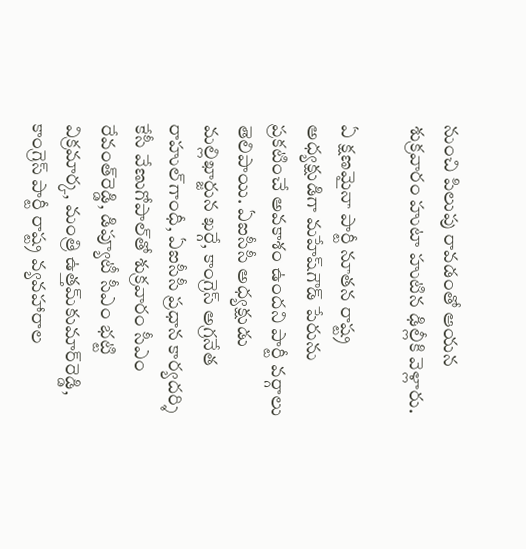నుంచి పిలుపు రావడంతో ఆయన శుక్రవారం హుటా హుటిన ఢిల్లీకి వెళ్లారు.

ఏ క్షణమైనా పార్టీ నూతన రాష్ట్ర అధ్యక్షుడిగా మహేష్‌గౌడ్ పేరును ప్రకటించే అవకాశం ఉందని పార్టీ వర్గాలు తెలిపాయి. ఏఐసీసీ అధ్యక్షుడు మల్లిఖార్జున ఖర్గే, కాంగ్రెస్ అగ్రనేత రాహుల్‌గాంధీ, ఏఐసీసీ ప్రధాన కార్యదర్శి కేసీ వేణుగోపాల్‌తో శుక్రవారం సీఎం రేవంత్‌రెడ్డి, డిప్యూటీ సీఎం భట్టి విక్రమార్క, మంత్రి ఉత్తమ్‌కుమార్‌రెడ్డి, కాంగ్రెస్ పార్టీ రాష్ట్ర వ్యవహారాల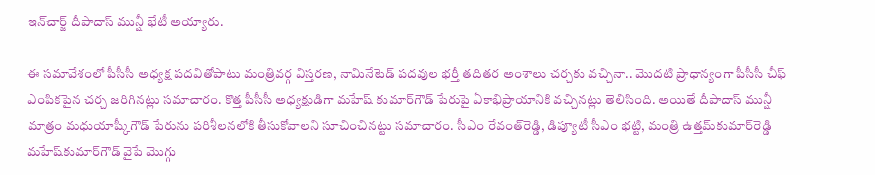ఇన్‌చార్జ్ దీపాదాస్ మున్షీ భేటీ అయ్యారు.

ఈ సమావేశంలో పీసీసీ అధ్యక్ష పదవితోపాటు మంత్రివర్గ విస్తరణ, నామినేటెడ్ పదవుల భర్తీ తదితర అంశాలు చర్చకు వచ్చినా.. మొదటి ప్రాధాన్యంగా పీసీసీ చీఫ్ ఎంపికపైన చర్చ జరిగినట్లు సమాచారం. కొత్త పీసీసీ అధ్యక్షుడిగా మహేష్ కుమార్‌గౌడ్ పేరుపై ఏకాభిప్రాయానికి వచ్చినట్లు తెలిసింది. అయితే దీపాదాస్ మున్షీ మాత్రం మధుయాష్కీగౌడ్ పేరును పరిశీలనలోకి తీసుకోవాలని సూచించినట్టు సమాచారం. సీఎం రేవంత్‌రెడ్డి, డిప్యూటీ సీఎం భట్టి, మంత్రి ఉత్తమ్‌కుమార్‌రెడ్డి మహేష్‌కుమార్‌గౌడ్ వైపే మొగ్గు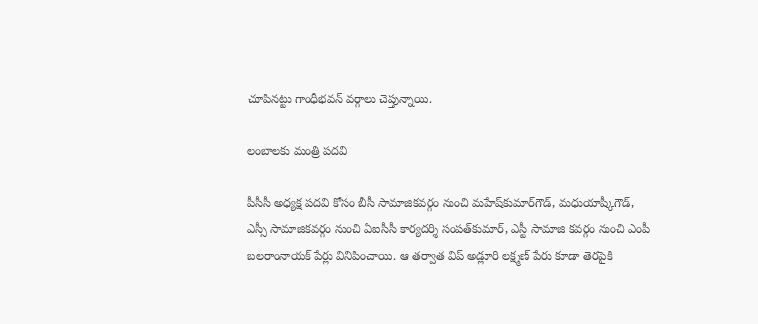చూపినట్టు గాంధీభవన్ వర్గాలు చెప్తున్నాయి.

లంబాలకు మంత్రి పదవి

పీసీసీ అధ్యక్ష పదవి కోసం బీసీ సామాజికవర్గం నుంచి మహేష్‌కుమార్‌గౌడ్, మధుయాష్కీగౌడ్, ఎస్సీ సామాజికవర్గం నుంచి ఏఐసీసీ కార్యదర్శి సంపత్‌కుమార్, ఎస్టీ సామాజి కవర్గం నుంచి ఎంపీ బలరాంనాయక్ పేర్లు వినిపించాయి. ఆ తర్వాత విప్ అడ్లూరి లక్ష్మణ్ పేరు కూడా తెరపైకి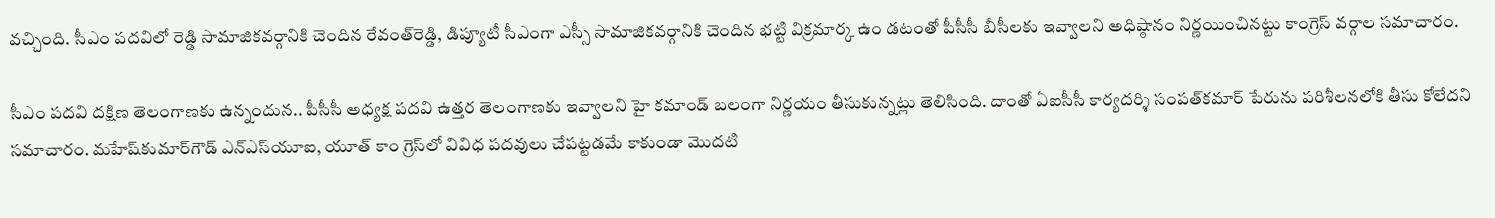వచ్చింది. సీఎం పదవిలో రెడ్డి సామాజికవర్గానికి చెందిన రేవంత్‌రెడ్డి, డిప్యూటీ సీఎంగా ఎస్సీ సామాజికవర్గానికి చెందిన భట్టి విక్రమార్క ఉం డటంతో పీసీసీ బీసీలకు ఇవ్వాలని అధిష్ఠానం నిర్ణయించినట్టు కాంగ్రెస్ వర్గాల సమాచారం.

సీఎం పదవి దక్షిణ తెలంగాణకు ఉన్నందున.. పీసీసీ అధ్యక్ష పదవి ఉత్తర తెలంగాణకు ఇవ్వాలని హై కమాండ్ బలంగా నిర్ణయం తీసుకున్నట్లు తెలిసింది. దాంతో ఏఐసీసీ కార్యదర్శి సంపత్‌కమార్ పేరును పరిశీలనలోకి తీసు కోలేదని సమాచారం. మహేష్‌కుమార్‌గౌడ్ ఎన్‌ఎస్‌యూఐ, యూత్ కాం గ్రెస్‌లో వివిధ పదవులు చేపట్టడమే కాకుండా మొదటి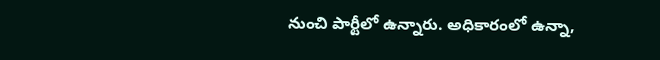నుంచి పార్టీలో ఉన్నారు. అధికారంలో ఉన్నా,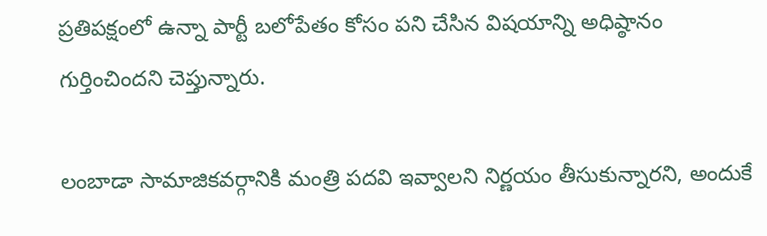ప్రతిపక్షంలో ఉన్నా పార్టీ బలోపేతం కోసం పని చేసిన విషయాన్ని అధిష్ఠానం గుర్తించిందని చెప్తున్నారు.

లంబాడా సామాజికవర్గానికి మంత్రి పదవి ఇవ్వాలని నిర్ణయం తీసుకున్నారని, అందుకే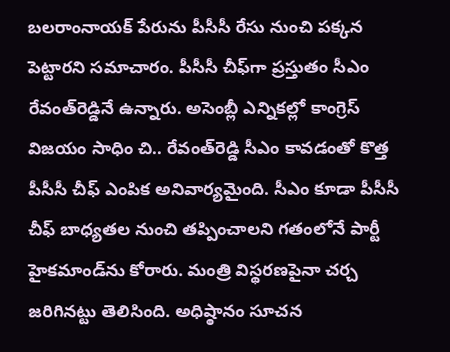బలరాంనాయక్ పేరును పీసీసీ రేసు నుంచి పక్కన పెట్టారని సమాచారం. పీసీసీ చీఫ్‌గా ప్రస్తుతం సీఎం రేవంత్‌రెడ్డినే ఉన్నారు. అసెంబ్లీ ఎన్నికల్లో కాంగ్రెస్ విజయం సాధిం చి.. రేవంత్‌రెడ్డి సీఎం కావడంతో కొత్త పీసీసీ చీఫ్ ఎంపిక అనివార్యమైంది. సీఎం కూడా పీసీసీ చీఫ్ బాధ్యతల నుంచి తప్పించాలని గతంలోనే పార్టీ హైకమాండ్‌ను కోరారు. మంత్రి విస్థరణపైనా చర్చ జరిగినట్టు తెలిసింది. అధిష్ఠానం సూచన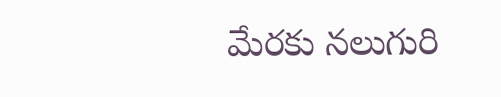మేరకు నలుగురి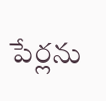పేర్లను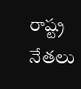రాష్ట్ర నేతలు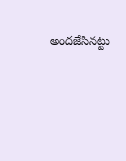అందజేసినట్టు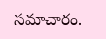సమాచారం.